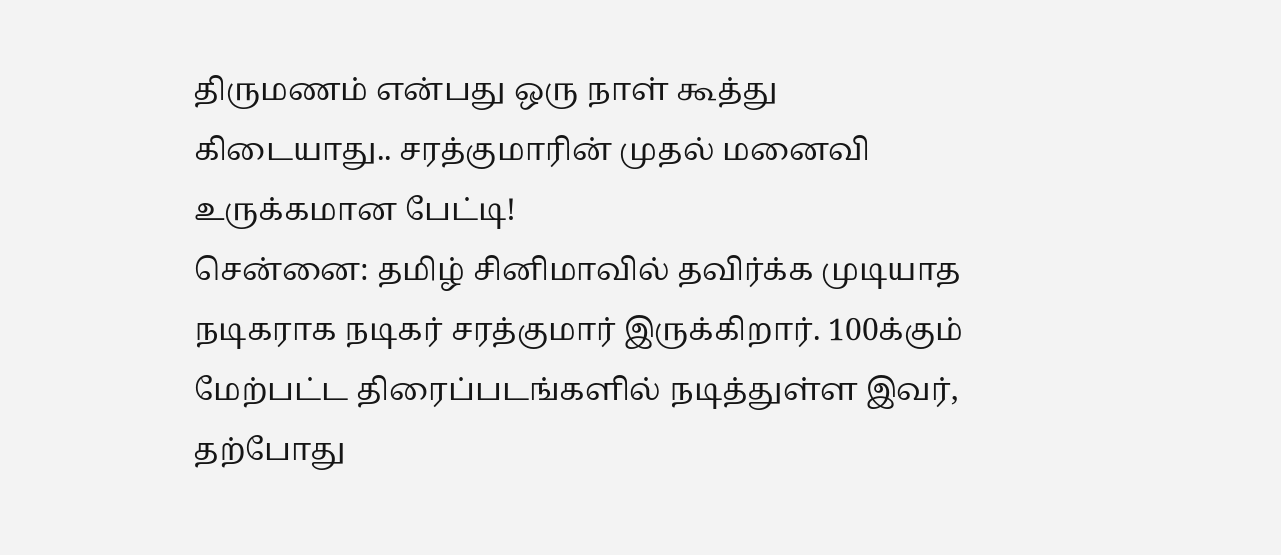திருமணம் என்பது ஒரு நாள் கூத்து கிடையாது.. சரத்குமாரின் முதல் மனைவி உருக்கமான பேட்டி!
சென்னை: தமிழ் சினிமாவில் தவிர்க்க முடியாத நடிகராக நடிகர் சரத்குமார் இருக்கிறார். 100க்கும் மேற்பட்ட திரைப்படங்களில் நடித்துள்ள இவர், தற்போது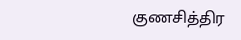குணசித்திர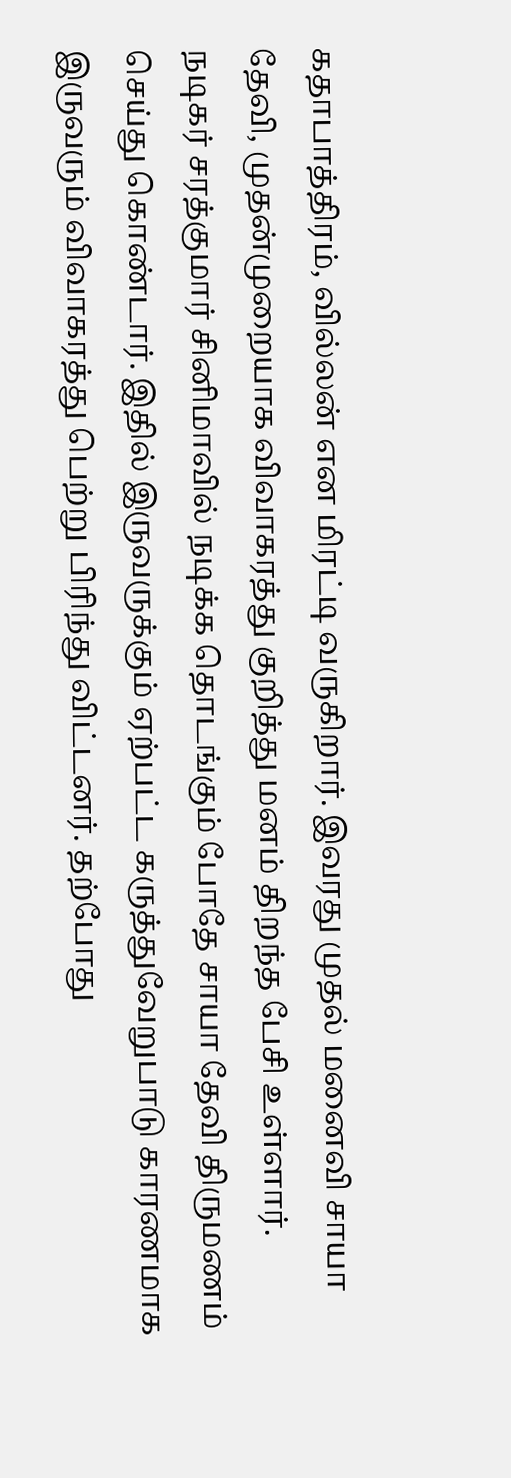கதாபாத்திரம், வில்லன் என மிரட்டி வருகிறார். இவரது முதல் மனைவி சாயா தேவி, முதன்முறையாக விவாகரத்து குறித்து மனம் திறந்த பேசி உள்ளார்.
நடிகர் சரத்குமார் சினிமாவில் நடிக்க தொடங்கும் போதே சாயா தேவி திருமணம் செய்து கொண்டார். இதில் இருவருக்கும் ஏற்பட்ட கருத்துவேறுபாடு காரணமாக இருவரும் விவாகரத்து பெற்று பிரிந்து விட்டனர். தற்போது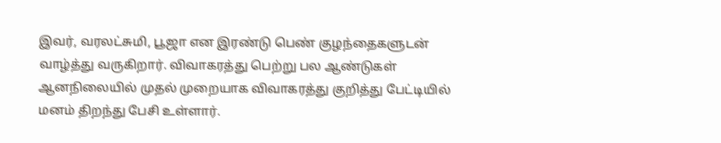இவர், வரலட்சுமி, பூஜா என இரண்டு பெண் குழந்தைகளுடன் வாழ்த்து வருகிறார். விவாகரத்து பெற்று பல ஆண்டுகள் ஆனநிலையில் முதல் முறையாக விவாகரத்து குறித்து பேட்டியில் மனம் திறந்து பேசி உள்ளார்.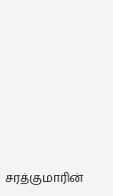சரத்குமாரின்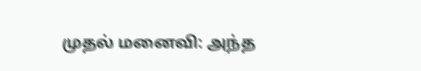முதல் மனைவி: அந்த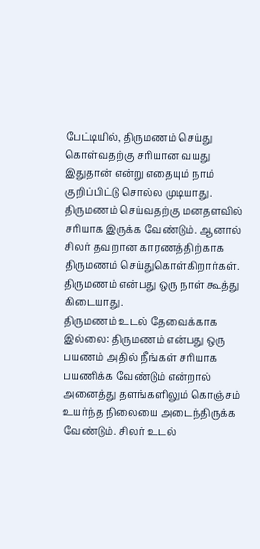பேட்டியில், திருமணம் செய்து கொள்வதற்கு சரியான வயது இதுதான் என்று எதையும் நாம் குறிப்பிட்டு சொல்ல முடியாது. திருமணம் செய்வதற்கு மனதளவில் சரியாக இருக்க வேண்டும். ஆனால் சிலர் தவறான காரணத்திற்காக திருமணம் செய்துகொள்கிறார்கள். திருமணம் என்பது ஒரு நாள் கூத்து கிடையாது.
திருமணம் உடல் தேவைக்காக இல்லை: திருமணம் என்பது ஒரு பயணம் அதில் நீங்கள் சரியாக பயணிக்க வேண்டும் என்றால் அனைத்து தளங்களிலும் கொஞ்சம் உயர்ந்த நிலையை அடைந்திருக்க வேண்டும். சிலர் உடல்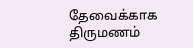தேவைக்காக திருமணம்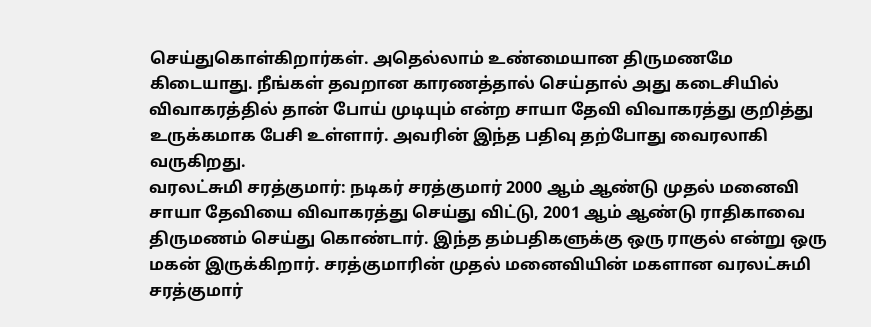செய்துகொள்கிறார்கள். அதெல்லாம் உண்மையான திருமணமே கிடையாது. நீங்கள் தவறான காரணத்தால் செய்தால் அது கடைசியில் விவாகரத்தில் தான் போய் முடியும் என்ற சாயா தேவி விவாகரத்து குறித்து உருக்கமாக பேசி உள்ளார். அவரின் இந்த பதிவு தற்போது வைரலாகி வருகிறது.
வரலட்சுமி சரத்குமார்: நடிகர் சரத்குமார் 2000 ஆம் ஆண்டு முதல் மனைவி சாயா தேவியை விவாகரத்து செய்து விட்டு, 2001 ஆம் ஆண்டு ராதிகாவை திருமணம் செய்து கொண்டார். இந்த தம்பதிகளுக்கு ஒரு ராகுல் என்று ஒரு மகன் இருக்கிறார். சரத்குமாரின் முதல் மனைவியின் மகளான வரலட்சுமி சரத்குமார்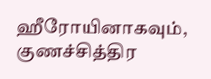ஹீரோயினாகவும், குணச்சித்திர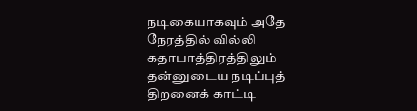நடிகையாகவும் அதே நேரத்தில் வில்லி கதாபாத்திரத்திலும் தன்னுடைய நடிப்புத் திறனைக் காட்டி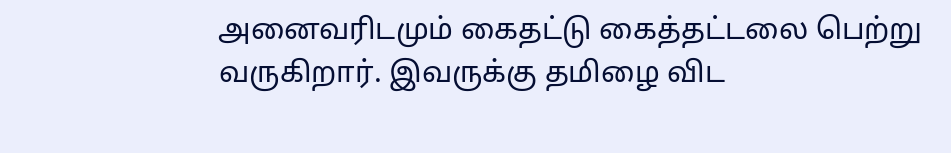அனைவரிடமும் கைதட்டு கைத்தட்டலை பெற்று வருகிறார். இவருக்கு தமிழை விட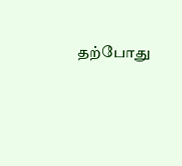தற்போது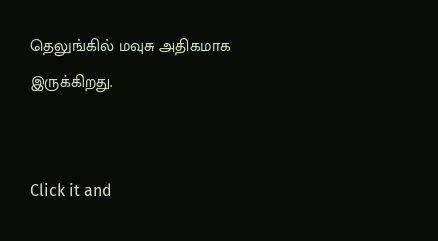தெலுங்கில் மவுசு அதிகமாக இருக்கிறது.


Click it and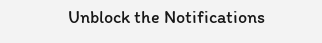Unblock the Notifications